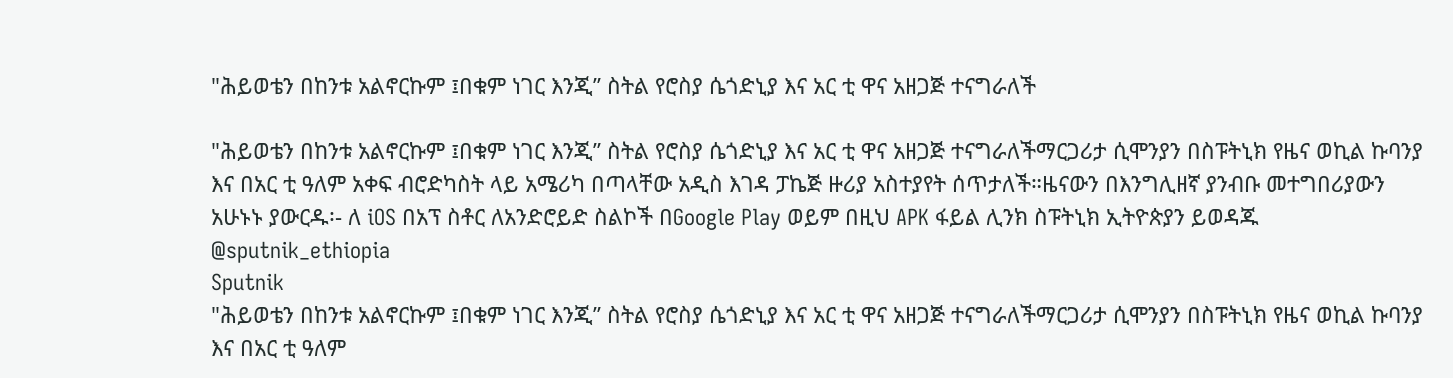"ሕይወቴን በከንቱ አልኖርኩም ፤በቁም ነገር እንጂ” ስትል የሮስያ ሴጎድኒያ እና አር ቲ ዋና አዘጋጅ ተናግራለች

"ሕይወቴን በከንቱ አልኖርኩም ፤በቁም ነገር እንጂ” ስትል የሮስያ ሴጎድኒያ እና አር ቲ ዋና አዘጋጅ ተናግራለችማርጋሪታ ሲሞንያን በስፑትኒክ የዜና ወኪል ኩባንያ እና በአር ቲ ዓለም አቀፍ ብሮድካስት ላይ አሜሪካ በጣላቸው አዲስ እገዳ ፓኬጅ ዙሪያ አስተያየት ሰጥታለች።ዜናውን በእንግሊዘኛ ያንብቡ መተግበሪያውን አሁኑኑ ያውርዱ፡- ለ iOS በአፕ ስቶር ለአንድሮይድ ስልኮች በGoogle Play ወይም በዚህ APK ፋይል ሊንክ ስፑትኒክ ኢትዮጵያን ይወዳጁ @sputnik_ethiopia
Sputnik
"ሕይወቴን በከንቱ አልኖርኩም ፤በቁም ነገር እንጂ” ስትል የሮስያ ሴጎድኒያ እና አር ቲ ዋና አዘጋጅ ተናግራለችማርጋሪታ ሲሞንያን በስፑትኒክ የዜና ወኪል ኩባንያ እና በአር ቲ ዓለም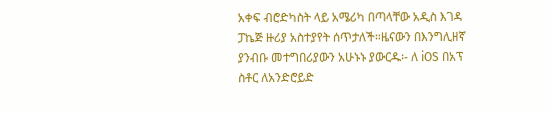አቀፍ ብሮድካስት ላይ አሜሪካ በጣላቸው አዲስ እገዳ ፓኬጅ ዙሪያ አስተያየት ሰጥታለች።ዜናውን በእንግሊዘኛ ያንብቡ መተግበሪያውን አሁኑኑ ያውርዱ፡- ለ iOS በአፕ ስቶር ለአንድሮይድ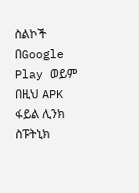ስልኮች በGoogle Play ወይም በዚህ APK ፋይል ሊንክ ስፑትኒክ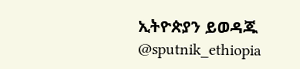ኢትዮጵያን ይወዳጁ @sputnik_ethiopia